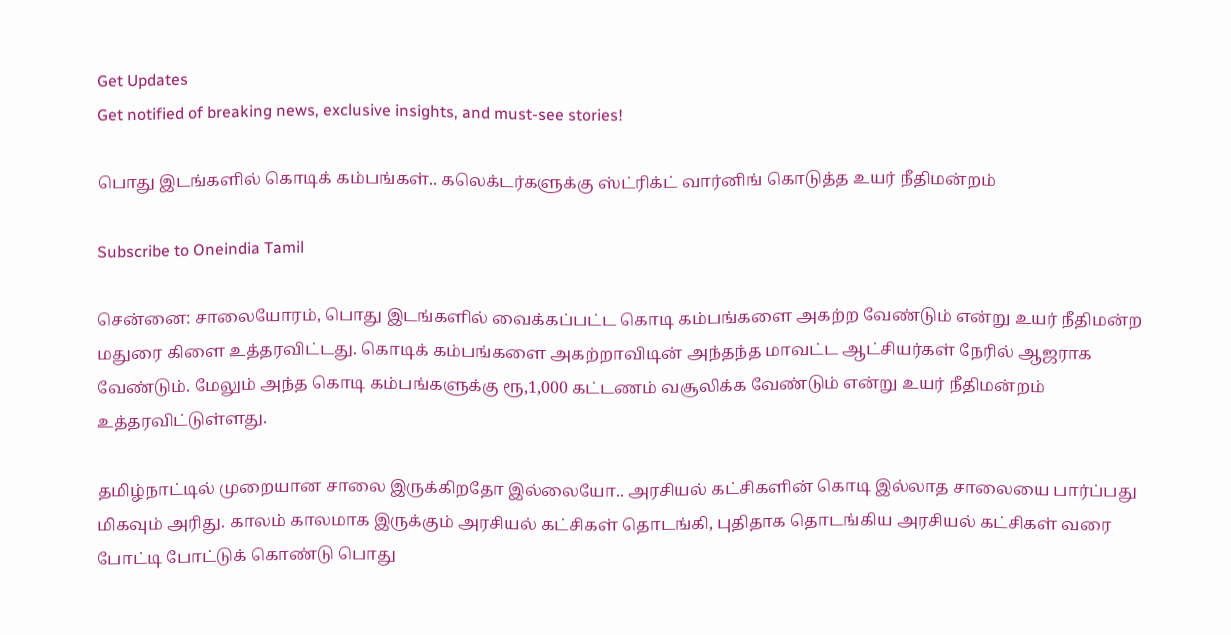Get Updates
Get notified of breaking news, exclusive insights, and must-see stories!

பொது இடங்களில் கொடிக் கம்பங்கள்.. கலெக்டர்களுக்கு ஸ்ட்ரிக்ட் வார்னிங் கொடுத்த உயர் நீதிமன்றம்

Subscribe to Oneindia Tamil

சென்னை: சாலையோரம், பொது இடங்களில் வைக்கப்பட்ட கொடி கம்பங்களை அகற்ற வேண்டும் என்று உயர் நீதிமன்ற மதுரை கிளை உத்தரவிட்டது. கொடிக் கம்பங்களை அகற்றாவிடின் அந்தந்த மாவட்ட ஆட்சியர்கள் நேரில் ஆஜராக வேண்டும். மேலும் அந்த கொடி கம்பங்களுக்கு ரூ,1,000 கட்டணம் வசூலிக்க வேண்டும் என்று உயர் நீதிமன்றம் உத்தரவிட்டுள்ளது.

தமிழ்நாட்டில் முறையான சாலை இருக்கிறதோ இல்லையோ.. அரசியல் கட்சிகளின் கொடி இல்லாத சாலையை பார்ப்பது மிகவும் அரிது. காலம் காலமாக இருக்கும் அரசியல் கட்சிகள் தொடங்கி, புதிதாக தொடங்கிய அரசியல் கட்சிகள் வரை போட்டி போட்டுக் கொண்டு பொது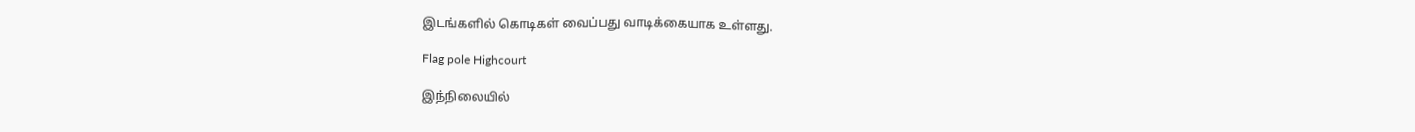இடங்களில் கொடிகள் வைப்பது வாடிக்கையாக உள்ளது.

Flag pole Highcourt

இந்நிலையில்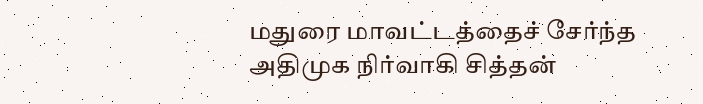மதுரை மாவட்டத்தைச் சேர்ந்த அதிமுக நிர்வாகி சித்தன்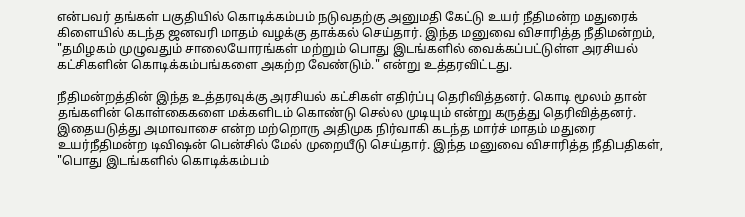என்பவர் தங்கள் பகுதியில் கொடிக்கம்பம் நடுவதற்கு அனுமதி கேட்டு உயர் நீதிமன்ற மதுரைக் கிளையில் கடந்த ஜனவரி மாதம் வழக்கு தாக்கல் செய்தார். இந்த மனுவை விசாரித்த நீதிமன்றம், "தமிழகம் முழுவதும் சாலையோரங்கள் மற்றும் பொது இடங்களில் வைக்கப்பட்டுள்ள அரசியல் கட்சிகளின் கொடிக்கம்பங்களை அகற்ற வேண்டும்." என்று உத்தரவிட்டது.

நீதிமன்றத்தின் இந்த உத்தரவுக்கு அரசியல் கட்சிகள் எதிர்ப்பு தெரிவித்தனர். கொடி மூலம் தான் தங்களின் கொள்கைகளை மக்களிடம் கொண்டு செல்ல முடியும் என்று கருத்து தெரிவித்தனர். இதையடுத்து அமாவாசை என்ற மற்றொரு அதிமுக நிர்வாகி கடந்த மார்ச் மாதம் மதுரை உயர்நீதிமன்ற டிவிஷன் பென்சில் மேல் முறையீடு செய்தார். இந்த மனுவை விசாரித்த நீதிபதிகள், "பொது இடங்களில் கொடிக்கம்பம்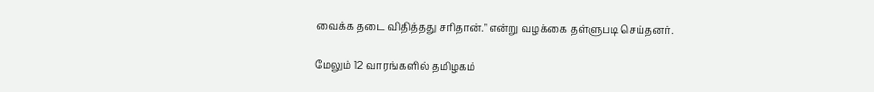வைக்க தடை விதித்தது சரிதான்." என்று வழக்கை தள்ளுபடி செய்தனர்.

மேலும் 12 வாரங்களில் தமிழகம்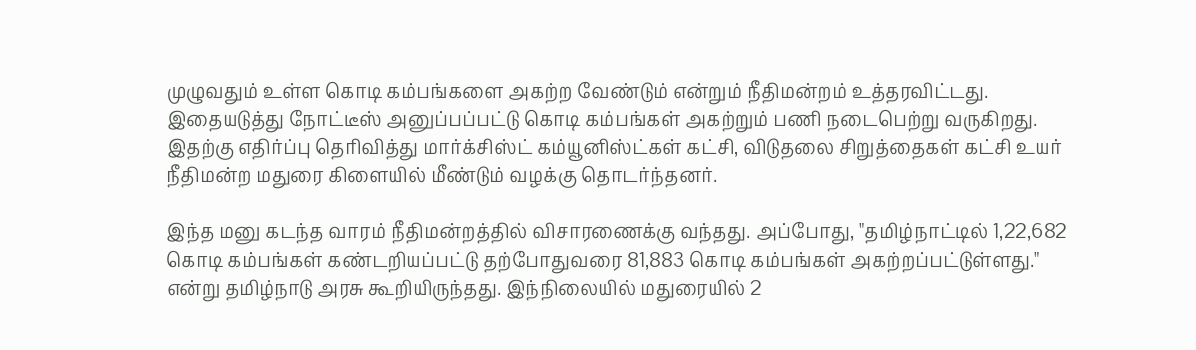முழுவதும் உள்ள கொடி கம்பங்களை அகற்ற வேண்டும் என்றும் நீதிமன்றம் உத்தரவிட்டது. இதையடுத்து நோட்டீஸ் அனுப்பப்பட்டு கொடி கம்பங்கள் அகற்றும் பணி நடைபெற்று வருகிறது. இதற்கு எதிர்ப்பு தெரிவித்து மார்க்சிஸ்ட் கம்யூனிஸ்ட்கள் கட்சி, விடுதலை சிறுத்தைகள் கட்சி உயர் நீதிமன்ற மதுரை கிளையில் மீண்டும் வழக்கு தொடர்ந்தனர்.

இந்த மனு கடந்த வாரம் நீதிமன்றத்தில் விசாரணைக்கு வந்தது. அப்போது, "தமிழ்நாட்டில் 1,22,682 கொடி கம்பங்கள் கண்டறியப்பட்டு தற்போதுவரை 81,883 கொடி கம்பங்கள் அகற்றப்பட்டுள்ளது." என்று தமிழ்நாடு அரசு கூறியிருந்தது. இந்நிலையில் மதுரையில் 2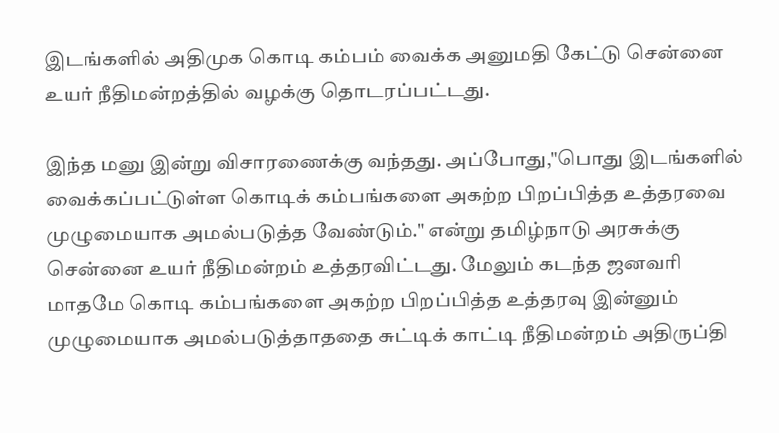இடங்களில் அதிமுக கொடி கம்பம் வைக்க அனுமதி கேட்டு சென்னை உயர் நீதிமன்றத்தில் வழக்கு தொடரப்பட்டது.

இந்த மனு இன்று விசாரணைக்கு வந்தது. அப்போது,"பொது இடங்களில் வைக்கப்பட்டுள்ள கொடிக் கம்பங்களை அகற்ற பிறப்பித்த உத்தரவை முழுமையாக அமல்படுத்த வேண்டும்." என்று தமிழ்நாடு அரசுக்கு சென்னை உயர் நீதிமன்றம் உத்தரவிட்டது. மேலும் கடந்த ஜனவரி மாதமே கொடி கம்பங்களை அகற்ற பிறப்பித்த உத்தரவு இன்னும் முழுமையாக அமல்படுத்தாததை சுட்டிக் காட்டி நீதிமன்றம் அதிருப்தி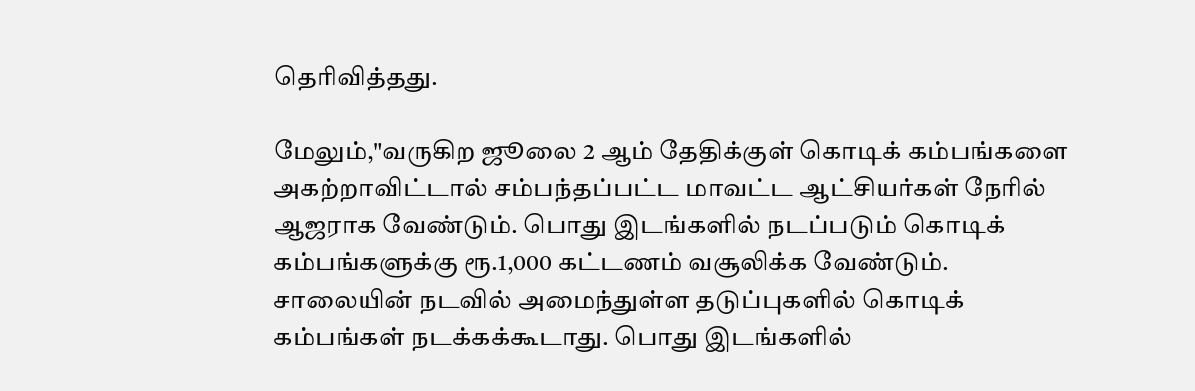தெரிவித்தது.

மேலும்,"வருகிற ஜூலை 2 ஆம் தேதிக்குள் கொடிக் கம்பங்களை அகற்றாவிட்டால் சம்பந்தப்பட்ட மாவட்ட ஆட்சியர்கள் நேரில் ஆஜராக வேண்டும். பொது இடங்களில் நடப்படும் கொடிக் கம்பங்களுக்கு ரூ.1,000 கட்டணம் வசூலிக்க வேண்டும். சாலையின் நடவில் அமைந்துள்ள தடுப்புகளில் கொடிக் கம்பங்கள் நடக்கக்கூடாது. பொது இடங்களில்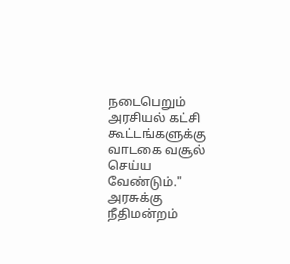நடைபெறும் அரசியல் கட்சி கூட்டங்களுக்கு வாடகை வசூல் செய்ய வேண்டும்." அரசுக்கு நீதிமன்றம்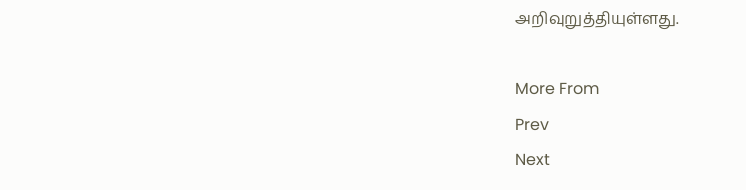அறிவுறுத்தியுள்ளது.

More From
Prev
Next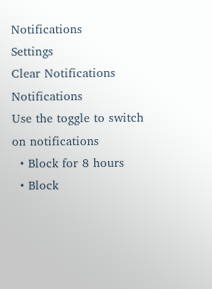Notifications
Settings
Clear Notifications
Notifications
Use the toggle to switch on notifications
  • Block for 8 hours
  • Block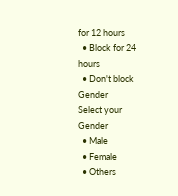for 12 hours
  • Block for 24 hours
  • Don't block
Gender
Select your Gender
  • Male
  • Female
  • Others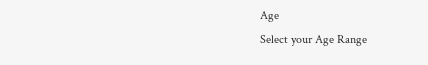Age
Select your Age Range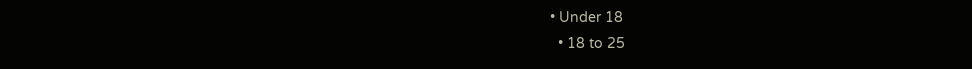• Under 18
  • 18 to 25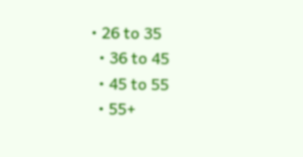• 26 to 35
  • 36 to 45
  • 45 to 55
  • 55+